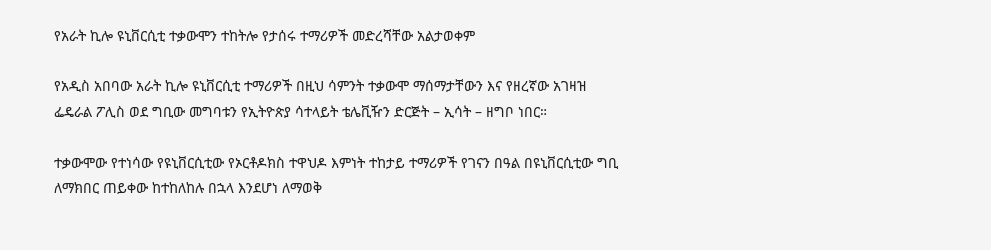የአራት ኪሎ ዩኒቨርሲቲ ተቃውሞን ተከትሎ የታሰሩ ተማሪዎች መድረሻቸው አልታወቀም

የአዲስ አበባው አራት ኪሎ ዩኒቨርሲቲ ተማሪዎች በዚህ ሳምንት ተቃውሞ ማሰማታቸውን እና የዘረኛው አገዛዝ ፌዴራል ፖሊስ ወደ ግቢው መግባቱን የኢትዮጵያ ሳተላይት ቴሌቪዥን ድርጅት – ኢሳት – ዘግቦ ነበር።

ተቃውሞው የተነሳው የዩኒቨርሲቲው የኦርቶዶክስ ተዋህዶ እምነት ተከታይ ተማሪዎች የገናን በዓል በዩኒቨርሲቲው ግቢ ለማክበር ጠይቀው ከተከለከሉ በኋላ እንደሆነ ለማወቅ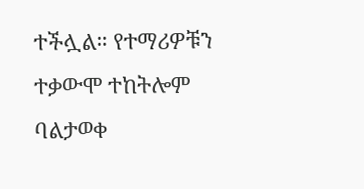ተችሏል። የተማሪዎቹን ተቃውሞ ተከትሎም ባልታወቀ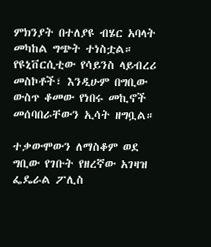ምክንያት በተለያዩ ብሄር አባላት መካከል ግጭት ተነስቷል። የዩኒቨርሲቲው የሳይንስ ላይብረሪ መስኮቶች፣ እንዲሁም በግቢው ውስጥ ቆመው የነበሩ መኪኖች መሰባበራቸውን ኢሳት ዘግቧል።

ተቃውሞውን ለማስቆም ወደ ግቢው የገቡት የዘረኛው አገዛዝ ፌዴራል ፖሊስ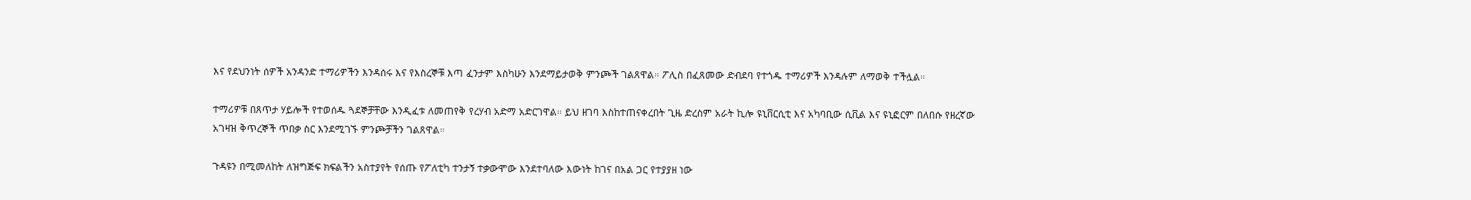እና የደህንነት ሰዎች አንዳንድ ተማሪዎችን እንዳሰሩ እና የእስረኞቹ እጣ ፈንታም እስካሁን እንደማይታወቅ ምንጮች ገልጸዋል። ፖሊስ በፈጸመው ድብደባ የተጎዱ ተማሪዎች እንዳሉም ለማወቅ ተችሏል።

ተማሪዎቹ በጸጥታ ሃይሎች የተወሰዱ ጓደኞቻቸው እንዲፈቱ ለመጠየቅ የረሃብ አድማ አድርገዋል። ይህ ዘገባ እስከተጠናቀረበት ጊዜ ድረስም አራት ኪሎ ዩኒቨርሲቲ እና አካባቢው ሲቪል እና ዩኒፎርም በለበሱ የዘረኛው አገዛዝ ቅጥረኞች ጥበቃ ስር እንደሚገኙ ምንጮቻችን ገልጸዋል።

ጉዳዩን በሚመለከት ለዝግጅፍ ክፍልችን አስተያየት የሰጡ የፖለቲካ ተንታኝ ተቃውሞው እንደተባለው እውነት ከገና በአል ጋር የተያያዘ ነው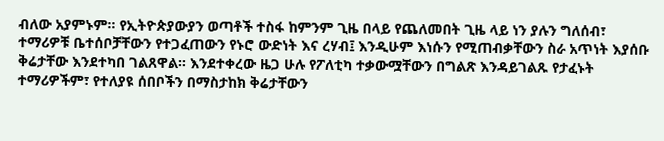ብለው አያምኑም። የኢትዮጵያውያን ወጣቶች ተስፋ ከምንም ጊዜ በላይ የጨለመበት ጊዜ ላይ ነን ያሉን ግለሰብ፣ ተማሪዎቹ ቤተሰቦቻቸውን የተጋፈጠውን የኑሮ ውድነት እና ረሃብ፤ እንዲሁም እነሱን የሚጠብቃቸውን ስራ አጥነት እያሰቡ ቅሬታቸው እንደተካበ ገልጸዋል። እንደተቀረው ዜጋ ሁሉ የፖለቲካ ተቃውሟቸውን በግልጽ እንዳይገልጹ የታፈኑት ተማሪዎችም፣ የተለያዩ ሰበቦችን በማስታከክ ቅሬታቸውን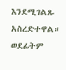እንደሚገልጹ አስረድተዋል። ወደፊትም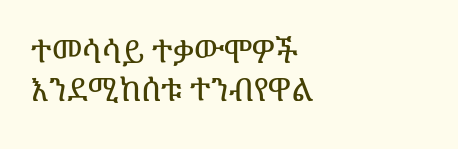ተመሳሳይ ተቃውሞዎች እንደሚከሰቱ ተንብየዋል